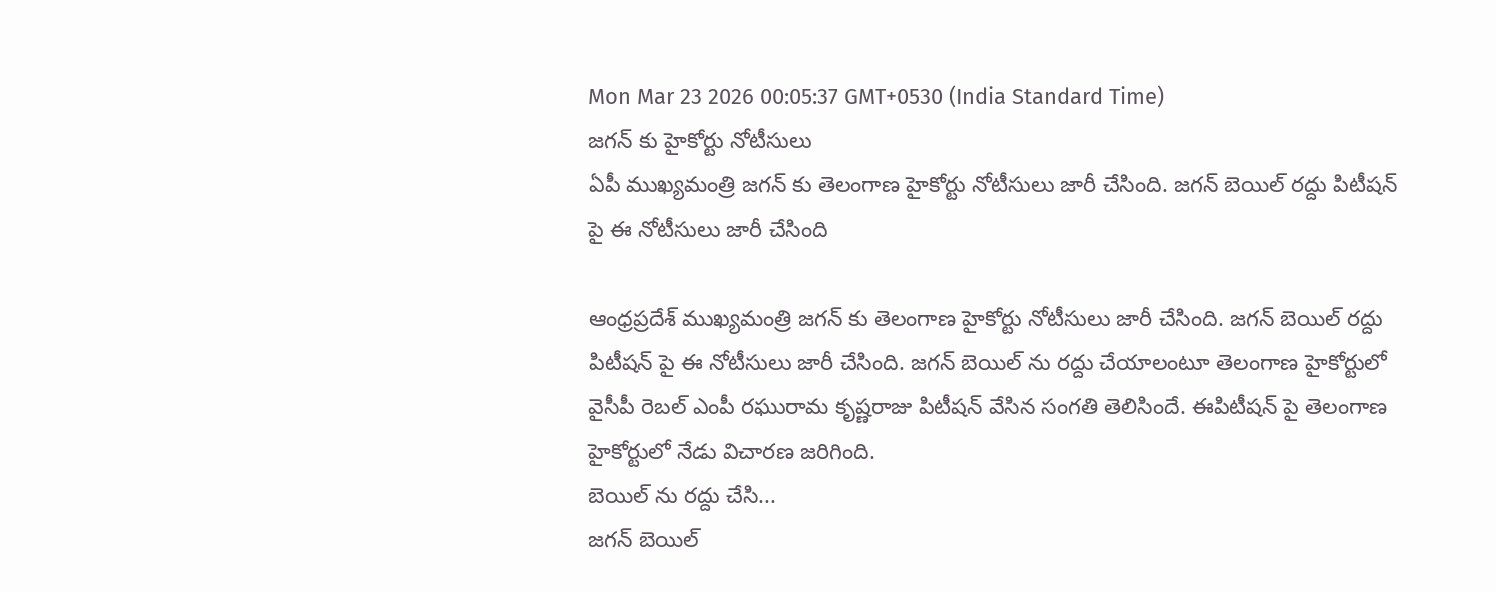Mon Mar 23 2026 00:05:37 GMT+0530 (India Standard Time)
జగన్ కు హైకోర్టు నోటీసులు
ఏపీ ముఖ్యమంత్రి జగన్ కు తెలంగాణ హైకోర్టు నోటీసులు జారీ చేసింది. జగన్ బెయిల్ రద్దు పిటీషన్ పై ఈ నోటీసులు జారీ చేసింది

ఆంధ్రప్రదేశ్ ముఖ్యమంత్రి జగన్ కు తెలంగాణ హైకోర్టు నోటీసులు జారీ చేసింది. జగన్ బెయిల్ రద్దు పిటీషన్ పై ఈ నోటీసులు జారీ చేసింది. జగన్ బెయిల్ ను రద్దు చేయాలంటూ తెలంగాణ హైకోర్టులో వైసీపీ రెబల్ ఎంపీ రఘురామ కృష్ణరాజు పిటీషన్ వేసిన సంగతి తెలిసిందే. ఈపిటీషన్ పై తెలంగాణ హైకోర్టులో నేడు విచారణ జరిగింది.
బెయిల్ ను రద్దు చేసి...
జగన్ బెయిల్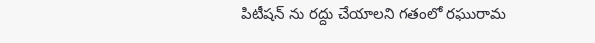పిటీషన్ ను రద్దు చేయాలని గతంలో రఘురామ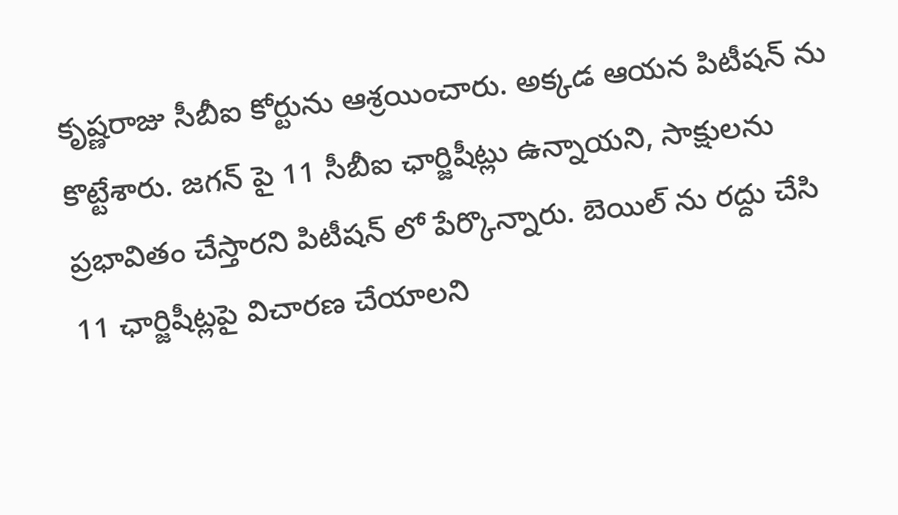కృష్ణరాజు సీబీఐ కోర్టును ఆశ్రయించారు. అక్కడ ఆయన పిటీషన్ ను కొట్టేశారు. జగన్ పై 11 సీబీఐ ఛార్జిషీట్లు ఉన్నాయని, సాక్షులను ప్రభావితం చేస్తారని పిటీషన్ లో పేర్కొన్నారు. బెయిల్ ను రద్దు చేసి 11 ఛార్జిషీట్లపై విచారణ చేయాలని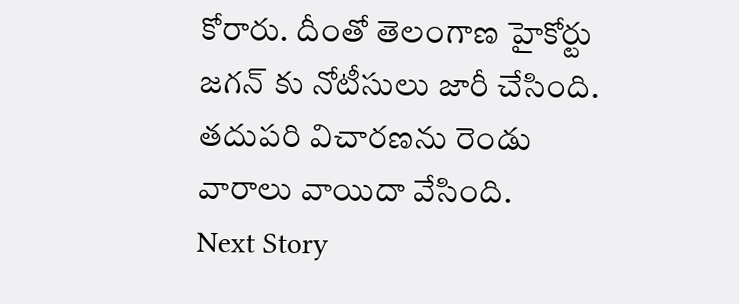కోరారు. దీంతో తెలంగాణ హైకోర్టు జగన్ కు నోటీసులు జారీ చేసింది. తదుపరి విచారణను రెండు వారాలు వాయిదా వేసింది.
Next Story